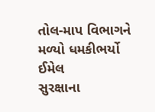તોલ-માપ વિભાગને મળ્યો ધમકીભર્યો ઈમેલ
સુરક્ષાના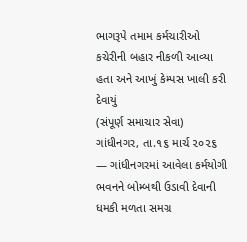ભાગરૂપે તમામ કર્મચારીઓ કચેરીની બહાર નીકળી આવ્યા હતા અને આખું કેમ્પસ ખાલી કરી દેવાયું
(સંપૂર્ણ સમાચાર સેવા)
ગાંધીનગર, તા.૧૬ માર્ચ ૨૦૨૬ — ગાંધીનગરમાં આવેલા કર્મયોગી ભવનને બોમ્બથી ઉડાવી દેવાની ધમકી મળતા સમગ્ર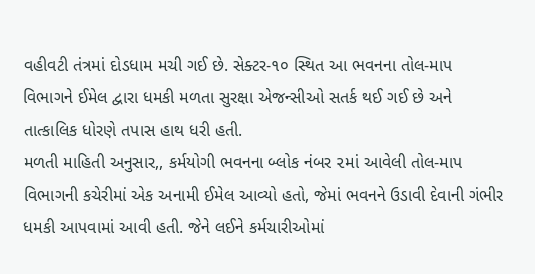વહીવટી તંત્રમાં દોડધામ મચી ગઈ છે. સેક્ટર-૧૦ સ્થિત આ ભવનના તોલ-માપ વિભાગને ઈમેલ દ્વારા ધમકી મળતા સુરક્ષા એજન્સીઓ સતર્ક થઈ ગઈ છે અને તાત્કાલિક ધોરણે તપાસ હાથ ધરી હતી.
મળતી માહિતી અનુસાર,, કર્મયોગી ભવનના બ્લોક નંબર ૨માં આવેલી તોલ-માપ વિભાગની કચેરીમાં એક અનામી ઈમેલ આવ્યો હતો, જેમાં ભવનને ઉડાવી દેવાની ગંભીર ધમકી આપવામાં આવી હતી. જેને લઈને કર્મચારીઓમાં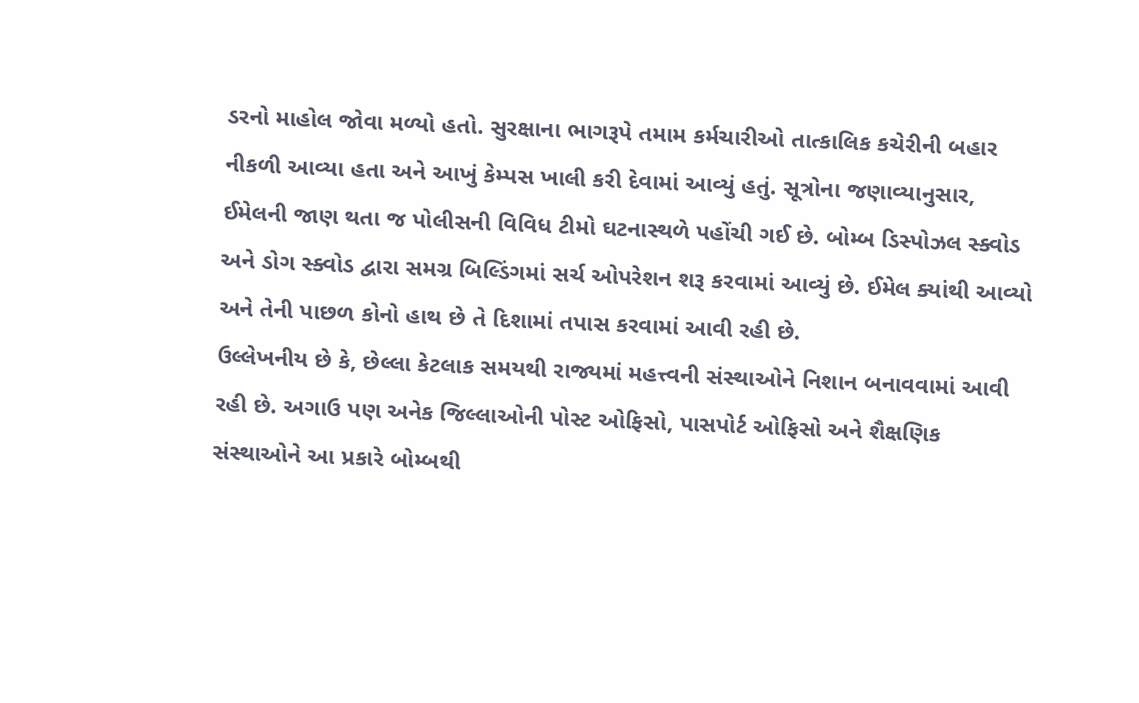ડરનો માહોલ જોવા મળ્યો હતો. સુરક્ષાના ભાગરૂપે તમામ કર્મચારીઓ તાત્કાલિક કચેરીની બહાર નીકળી આવ્યા હતા અને આખું કેમ્પસ ખાલી કરી દેવામાં આવ્યું હતું. સૂત્રોના જણાવ્યાનુસાર, ઈમેલની જાણ થતા જ પોલીસની વિવિધ ટીમો ઘટનાસ્થળે પહોંચી ગઈ છે. બોમ્બ ડિસ્પોઝલ સ્ક્વોડ અને ડોગ સ્ક્વોડ દ્વારા સમગ્ર બિલ્ડિંગમાં સર્ચ ઓપરેશન શરૂ કરવામાં આવ્યું છે. ઈમેલ ક્યાંથી આવ્યો અને તેની પાછળ કોનો હાથ છે તે દિશામાં તપાસ કરવામાં આવી રહી છે.
ઉલ્લેખનીય છે કે, છેલ્લા કેટલાક સમયથી રાજ્યમાં મહત્ત્વની સંસ્થાઓને નિશાન બનાવવામાં આવી રહી છે. અગાઉ પણ અનેક જિલ્લાઓની પોસ્ટ ઓફિસો, પાસપોર્ટ ઓફિસો અને શૈક્ષણિક સંસ્થાઓને આ પ્રકારે બોમ્બથી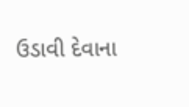ઉડાવી દેવાના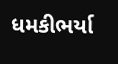ધમકીભર્યા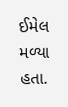ઈમેલ મળ્યા હતા.